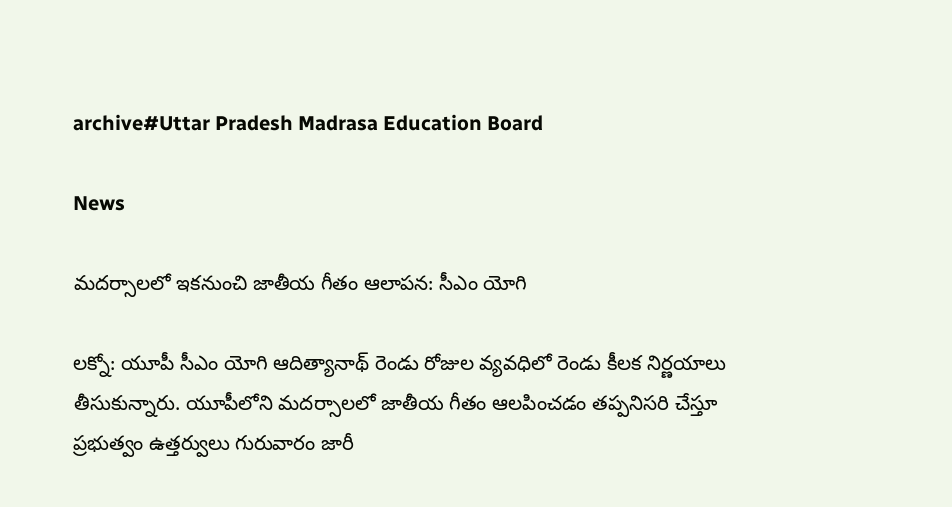archive#Uttar Pradesh Madrasa Education Board

News

మదర్సాలలో ఇక‌నుంచి జాతీయ గీతం ఆలాప‌న‌: సీఎం యోగి

ల‌క్నో: యూపీ సీఎం యోగి ఆదిత్యానాథ్ రెండు రోజుల వ్యవధిలో రెండు కీలక నిర్ణయాలు తీసుకున్నారు. యూపీలోని మదర్సాలలో జాతీయ గీతం ఆలపించడం తప్పనిసరి చేస్తూ ప్రభుత్వం ఉత‍్తర్వులు గురువారం జారీ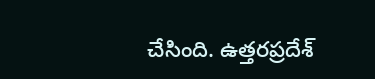చేసింది. ఉత్తరప్రదేశ్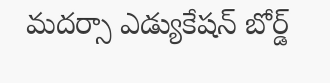మదర్సా ఎడ్యుకేషన్ బోర్డ్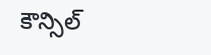కౌన్సిల్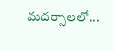మదర్సాలలో...